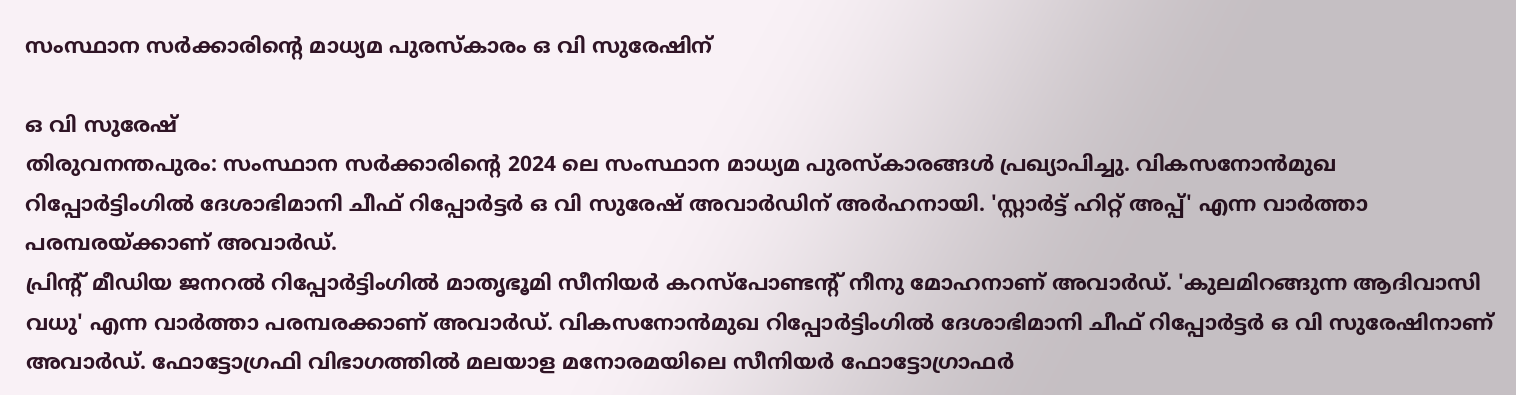സംസ്ഥാന സർക്കാരിന്റെ മാധ്യമ പുരസ്കാരം ഒ വി സുരേഷിന്

ഒ വി സുരേഷ്
തിരുവനന്തപുരം: സംസ്ഥാന സർക്കാരിന്റെ 2024 ലെ സംസ്ഥാന മാധ്യമ പുരസ്കാരങ്ങൾ പ്രഖ്യാപിച്ചു. വികസനോൻമുഖ റിപ്പോർട്ടിംഗിൽ ദേശാഭിമാനി ചീഫ് റിപ്പോർട്ടർ ഒ വി സുരേഷ് അവാർഡിന് അർഹനായി. 'സ്റ്റാർട്ട് ഹിറ്റ് അപ്പ്' എന്ന വാർത്താ പരമ്പരയ്ക്കാണ് അവാർഡ്.
പ്രിന്റ് മീഡിയ ജനറൽ റിപ്പോർട്ടിംഗിൽ മാതൃഭൂമി സീനിയർ കറസ്പോണ്ടന്റ് നീനു മോഹനാണ് അവാർഡ്. 'കുലമിറങ്ങുന്ന ആദിവാസി വധു' എന്ന വാർത്താ പരമ്പരക്കാണ് അവാർഡ്. വികസനോൻമുഖ റിപ്പോർട്ടിംഗിൽ ദേശാഭിമാനി ചീഫ് റിപ്പോർട്ടർ ഒ വി സുരേഷിനാണ് അവാർഡ്. ഫോട്ടോഗ്രഫി വിഭാഗത്തിൽ മലയാള മനോരമയിലെ സീനിയർ ഫോട്ടോഗ്രാഫർ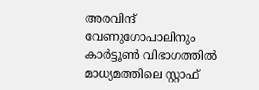അരവിന്ദ് വേണുഗോപാലിനും കാർട്ടൂൺ വിഭാഗത്തിൽ മാധ്യമത്തിലെ സ്റ്റാഫ്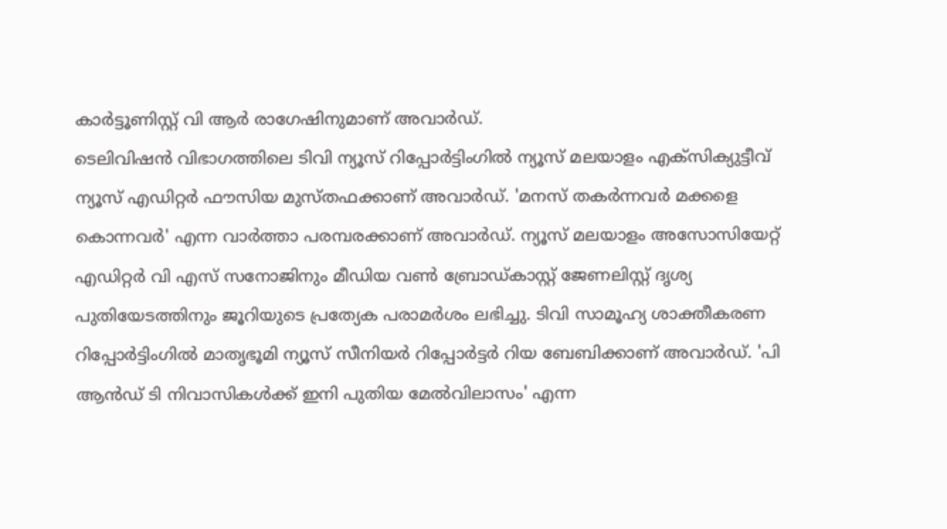കാർട്ടൂണിസ്റ്റ് വി ആർ രാഗേഷിനുമാണ് അവാർഡ്.
ടെലിവിഷൻ വിഭാഗത്തിലെ ടിവി ന്യൂസ് റിപ്പോർട്ടിംഗിൽ ന്യൂസ് മലയാളം എക്സിക്യുട്ടീവ് ന്യൂസ് എഡിറ്റർ ഫൗസിയ മുസ്തഫക്കാണ് അവാർഡ്. 'മനസ് തകർന്നവർ മക്കളെ കൊന്നവർ' എന്ന വാർത്താ പരമ്പരക്കാണ് അവാർഡ്. ന്യൂസ് മലയാളം അസോസിയേറ്റ് എഡിറ്റർ വി എസ് സനോജിനും മീഡിയ വൺ ബ്രോഡ്കാസ്റ്റ് ജേണലിസ്റ്റ് ദൃശ്യ പുതിയേടത്തിനും ജൂറിയുടെ പ്രത്യേക പരാമർശം ലഭിച്ചു. ടിവി സാമൂഹ്യ ശാക്തീകരണ റിപ്പോർട്ടിംഗിൽ മാതൃഭൂമി ന്യൂസ് സീനിയർ റിപ്പോർട്ടർ റിയ ബേബിക്കാണ് അവാർഡ്. 'പി ആൻഡ് ടി നിവാസികൾക്ക് ഇനി പുതിയ മേൽവിലാസം' എന്ന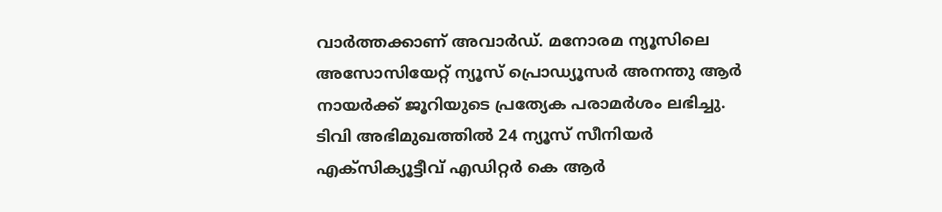വാർത്തക്കാണ് അവാർഡ്. മനോരമ ന്യൂസിലെ അസോസിയേറ്റ് ന്യൂസ് പ്രൊഡ്യൂസർ അനന്തു ആർ നായർക്ക് ജൂറിയുടെ പ്രത്യേക പരാമർശം ലഭിച്ചു.
ടിവി അഭിമുഖത്തിൽ 24 ന്യൂസ് സീനിയർ എക്സിക്യൂട്ടീവ് എഡിറ്റർ കെ ആർ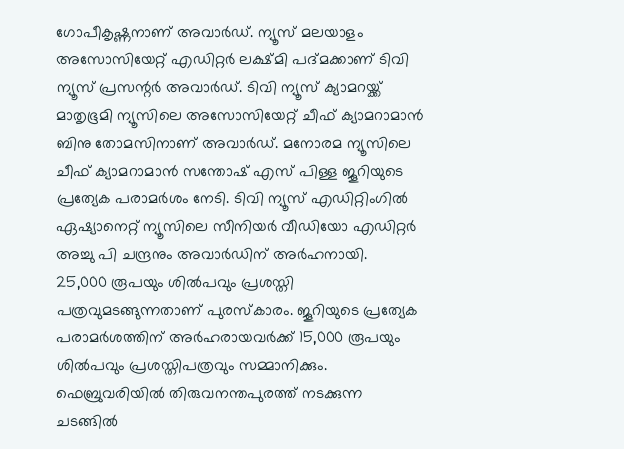ഗോപീകൃഷ്ണനാണ് അവാർഡ്. ന്യൂസ് മലയാളം അസോസിയേറ്റ് എഡിറ്റർ ലക്ഷ്മി പദ്മക്കാണ് ടിവി ന്യൂസ് പ്രസന്റർ അവാർഡ്. ടിവി ന്യൂസ് ക്യാമറയ്ക്ക് മാതൃഭൂമി ന്യൂസിലെ അസോസിയേറ്റ് ചീഫ് ക്യാമറാമാൻ ബിനു തോമസിനാണ് അവാർഡ്. മനോരമ ന്യൂസിലെ ചീഫ് ക്യാമറാമാൻ സന്തോഷ് എസ് പിള്ള ജൂറിയുടെ പ്രത്യേക പരാമർശം നേടി. ടിവി ന്യൂസ് എഡിറ്റിംഗിൽ ഏഷ്യാനെറ്റ് ന്യൂസിലെ സീനിയർ വീഡിയോ എഡിറ്റർ അച്ചു പി ചന്ദ്രനും അവാർഡിന് അർഹനായി.
25,000 രൂപയും ശിൽപവും പ്രശസ്തി പത്രവുമടങ്ങുന്നതാണ് പുരസ്കാരം. ജൂറിയുടെ പ്രത്യേക പരാമർശത്തിന് അർഹരായവർക്ക് 15,000 രൂപയും ശിൽപവും പ്രശസ്തിപത്രവും സമ്മാനിക്കും. ഫെബ്രുവരിയിൽ തിരുവനന്തപുരത്ത് നടക്കുന്ന ചടങ്ങിൽ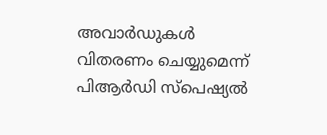അവാർഡുകൾ വിതരണം ചെയ്യുമെന്ന് പിആർഡി സ്പെഷ്യൽ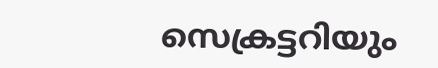സെക്രട്ടറിയും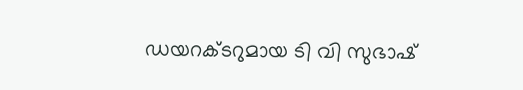ഡയറക്ടറുമായ ടി വി സുഭാഷ്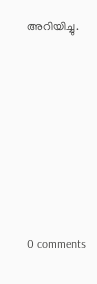അറിയിച്ചു.









0 comments